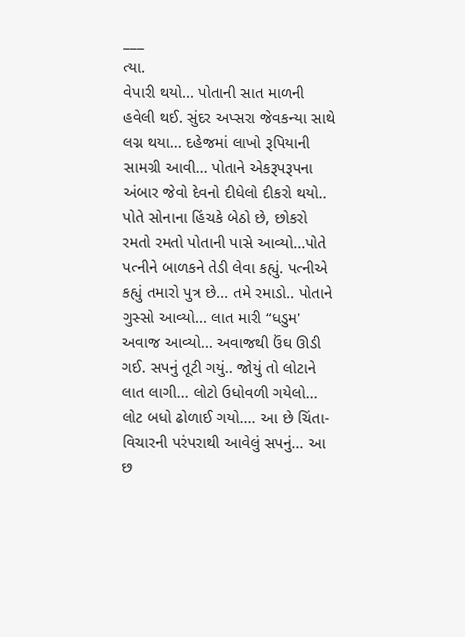___
ત્યા.
વેપારી થયો... પોતાની સાત માળની હવેલી થઈ. સુંદર અપ્સરા જેવકન્યા સાથે લગ્ન થયા... દહેજમાં લાખો રૂપિયાની સામગ્રી આવી... પોતાને એકરૂપરૂપના અંબાર જેવો દેવનો દીધેલો દીકરો થયો.. પોતે સોનાના હિંચકે બેઠો છે, છોકરો રમતો રમતો પોતાની પાસે આવ્યો...પોતે પત્નીને બાળકને તેડી લેવા કહ્યું. પત્નીએ કહ્યું તમારો પુત્ર છે... તમે રમાડો.. પોતાને ગુસ્સો આવ્યો... લાત મારી “ધડુમ' અવાજ આવ્યો... અવાજથી ઉંઘ ઊડી ગઈ. સપનું તૂટી ગયું.. જોયું તો લોટાને લાત લાગી... લોટો ઉધોવળી ગયેલો... લોટ બધો ઢોળાઈ ગયો.... આ છે ચિંતા-વિચારની પરંપરાથી આવેલું સપનું... આ છ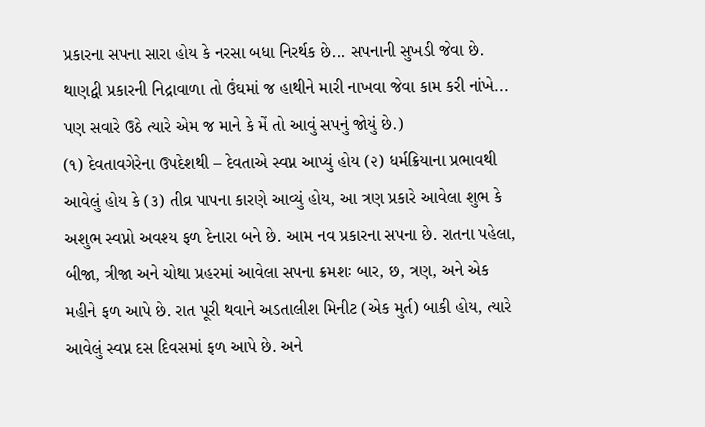પ્રકારના સપના સારા હોય કે નરસા બધા નિરર્થક છે... સપનાની સુખડી જેવા છે. થાણદ્વી પ્રકારની નિદ્રાવાળા તો ઉંઘમાં જ હાથીને મારી નાખવા જેવા કામ કરી નાંખે... પણ સવારે ઉઠે ત્યારે એમ જ માને કે મેં તો આવું સપનું જોયું છે.)
(૧) દેવતાવગેરેના ઉપદેશથી – દેવતાએ સ્વપ્ન આપ્યું હોય (૨) ધર્મક્રિયાના પ્રભાવથી આવેલું હોય કે (૩) તીવ્ર પાપના કારણે આવ્યું હોય, આ ત્રણ પ્રકારે આવેલા શુભ કે અશુભ સ્વપ્નો અવશ્ય ફળ દેનારા બને છે. આમ નવ પ્રકારના સપના છે. રાતના પહેલા, બીજા, ત્રીજા અને ચોથા પ્રહરમાં આવેલા સપના ક્રમશઃ બાર, છ, ત્રણ, અને એક મહીને ફળ આપે છે. રાત પૂરી થવાને અડતાલીશ મિનીટ (એક મુર્ત) બાકી હોય, ત્યારે આવેલું સ્વપ્ન દસ દિવસમાં ફળ આપે છે. અને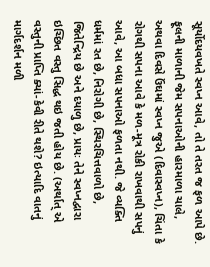સૂર્યોદયવખતે સ્વપ્ન આવે, તો તે તરત જ ફળ આપે છે. ફૂલની માળાની જેમ સપનાઓની હારમાળા ચાલે, અથવા દિવસે ઉંઘમાં સ્વપ્ન જુએ (દિવાસ્વપ્ન), ચિંતા કે રોગથી સપના આવે કે મળ-મૂત્ર રોકી રાખવાથી સપનું આવે, આ બધા સપનાઓ ફળતા નથી. જે વ્યક્તિ ધર્મમાં રત છે, નિરોગી છે, સ્થિરચિત્તવાળો છે, જિતેન્દ્રિય છે અને દયાળુ છે, પ્રાયઃ તેને સ્વપ્નદ્વારા ઇચ્છિત વસ્તુ સિદ્ધ થઇ જતી હોય છે. (અર્થાત્ એ વસ્તુની પ્રાપ્તિ ક્યાં-કેવી રીતે થશે? ઇત્યાદિ વાતનું માર્ગદર્શન મળી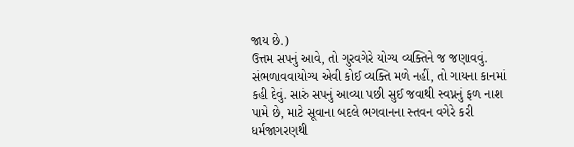જાય છે.)
ઉત્તમ સપનું આવે, તો ગુરવગેરે યોગ્ય વ્યક્તિને જ જણાવવું. સંભળાવવાયોગ્ય એવી કોઈ વ્યક્તિ મળે નહીં, તો ગાયના કાનમાં કહી દેવું. સારું સપનું આવ્યા પછી સુઈ જવાથી સ્વપ્નનું ફળ નાશ પામે છે, માટે સૂવાના બદલે ભગવાનના સ્તવન વગેરે કરી ધર્મજાગરણથી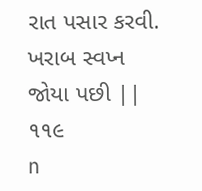રાત પસાર કરવી. ખરાબ સ્વપ્ન જોયા પછી || ૧૧૯
n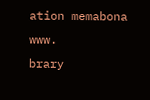ation memabona
www.
brary